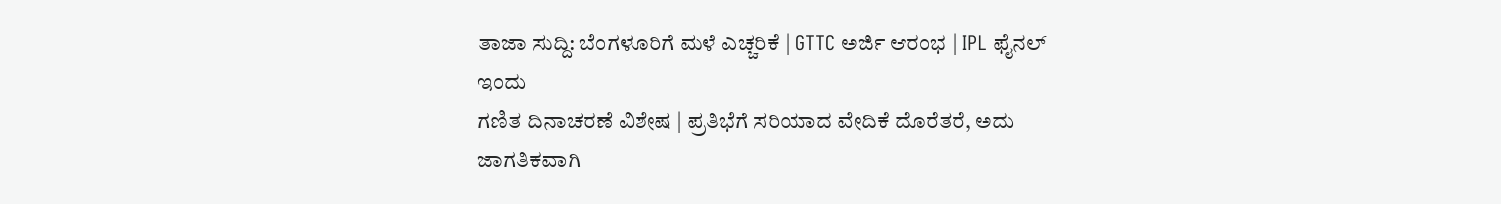ತಾಜಾ ಸುದ್ದಿ: ಬೆಂಗಳೂರಿಗೆ ಮಳೆ ಎಚ್ಚರಿಕೆ | GTTC ಅರ್ಜಿ ಆರಂಭ | IPL ಫೈನಲ್ ಇಂದು
ಗಣಿತ ದಿನಾಚರಣೆ ವಿಶೇಷ | ಪ್ರತಿಭೆಗೆ ಸರಿಯಾದ ವೇದಿಕೆ ದೊರೆತರೆ, ಅದು ಜಾಗತಿಕವಾಗಿ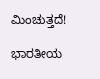ಮಿಂಚುತ್ತದೆ!

ಭಾರತೀಯ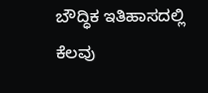ಬೌದ್ಧಿಕ ಇತಿಹಾಸದಲ್ಲಿ ಕೆಲವು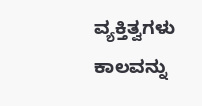ವ್ಯಕ್ತಿತ್ವಗಳು ಕಾಲವನ್ನು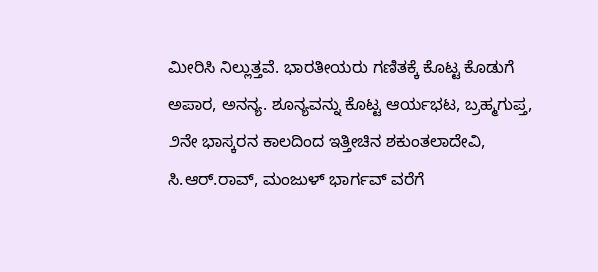ಮೀರಿಸಿ ನಿಲ್ಲುತ್ತವೆ. ಭಾರತೀಯರು ಗಣಿತಕ್ಕೆ ಕೊಟ್ಟ ಕೊಡುಗೆ ಅಪಾರ, ಅನನ್ಯ. ಶೂನ್ಯವನ್ನು ಕೊಟ್ಟ ಆರ್ಯಭಟ, ಬ್ರಹ್ಮಗುಪ್ತ, ೨ನೇ ಭಾಸ್ಕರನ ಕಾಲದಿಂದ ಇತ್ತೀಚಿನ ಶಕುಂತಲಾದೇವಿ, ಸಿ.ಆರ್.ರಾವ್, ಮಂಜುಳ್ ಭಾರ್ಗವ್ ವರೆಗೆ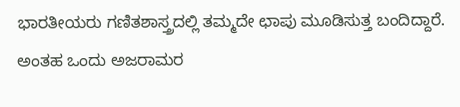ಭಾರತೀಯರು ಗಣಿತಶಾಸ್ತ್ರದಲ್ಲಿ ತಮ್ಮದೇ ಛಾಪು ಮೂಡಿಸುತ್ತ ಬಂದಿದ್ದಾರೆ. ಅಂತಹ ಒಂದು ಅಜರಾಮರ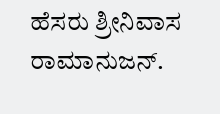ಹೆಸರು ಶ್ರೀನಿವಾಸ ರಾಮಾನುಜನ್.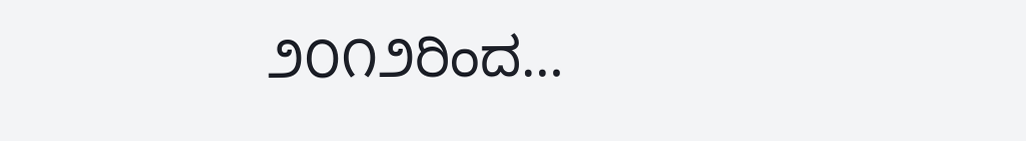೨೦೧೨ರಿಂದ…